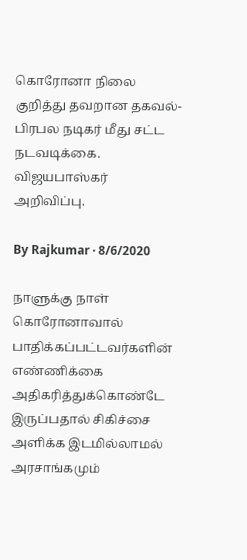கொரோனா நிலை குறித்து தவறான தகவல்- பிரபல நடிகர் மீது சட்ட நடவடிக்கை. விஜயபாஸ்கர் அறிவிப்பு.

By Rajkumar · 8/6/2020

நாளுக்கு நாள் கொரோனாவால் பாதிக்கப்பட்டவர்களின் எண்ணிக்கை அதிகரித்துக்கொண்டே இருப்பதால் சிகிச்சை அளிக்க இடமில்லாமல் அரசாங்கமும்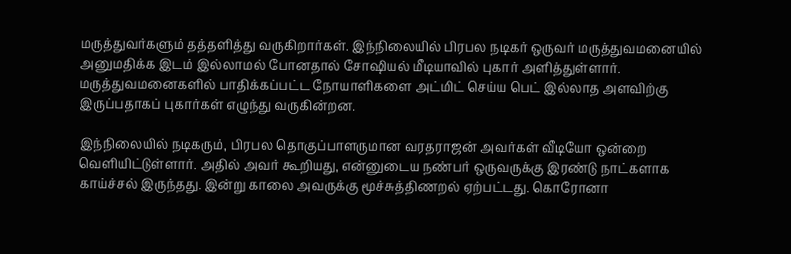மருத்துவர்களும் தத்தளித்து வருகிறார்கள். இந்நிலையில் பிரபல நடிகர் ஒருவர் மருத்துவமனையில் அனுமதிக்க இடம் இல்லாமல் போனதால் சோஷியல் மீடியாவில் புகார் அளித்துள்ளார். மருத்துவமனைகளில் பாதிக்கப்பட்ட நோயாளிகளை அட்மிட் செய்ய பெட் இல்லாத அளவிற்கு இருப்பதாகப் புகார்கள் எழுந்து வருகின்றன.

இந்நிலையில் நடிகரும், பிரபல தொகுப்பாளருமான வரதராஜன் அவர்கள் வீடியோ ஒன்றை வெளியிட்டுள்ளார். அதில் அவர் கூறியது, என்னுடைய நண்பர் ஒருவருக்கு இரண்டு நாட்களாக காய்ச்சல் இருந்தது. இன்று காலை அவருக்கு மூச்சுத்திணறல் ஏற்பட்டது. கொரோனா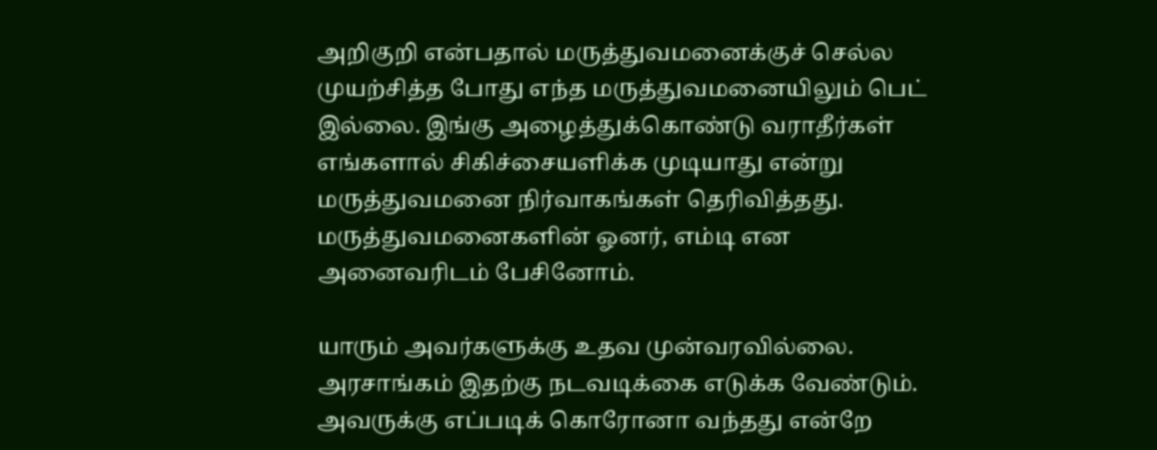அறிகுறி என்பதால் மருத்துவமனைக்குச் செல்ல முயற்சித்த போது எந்த மருத்துவமனையிலும் பெட் இல்லை. இங்கு அழைத்துக்கொண்டு வராதீர்கள் எங்களால் சிகிச்சையளிக்க முடியாது என்று மருத்துவமனை நிர்வாகங்கள் தெரிவித்தது. மருத்துவமனைகளின் ஓனர், எம்டி என அனைவரிடம் பேசினோம்.

யாரும் அவர்களுக்கு உதவ முன்வரவில்லை. அரசாங்கம் இதற்கு நடவடிக்கை எடுக்க வேண்டும். அவருக்கு எப்படிக் கொரோனா வந்தது என்றே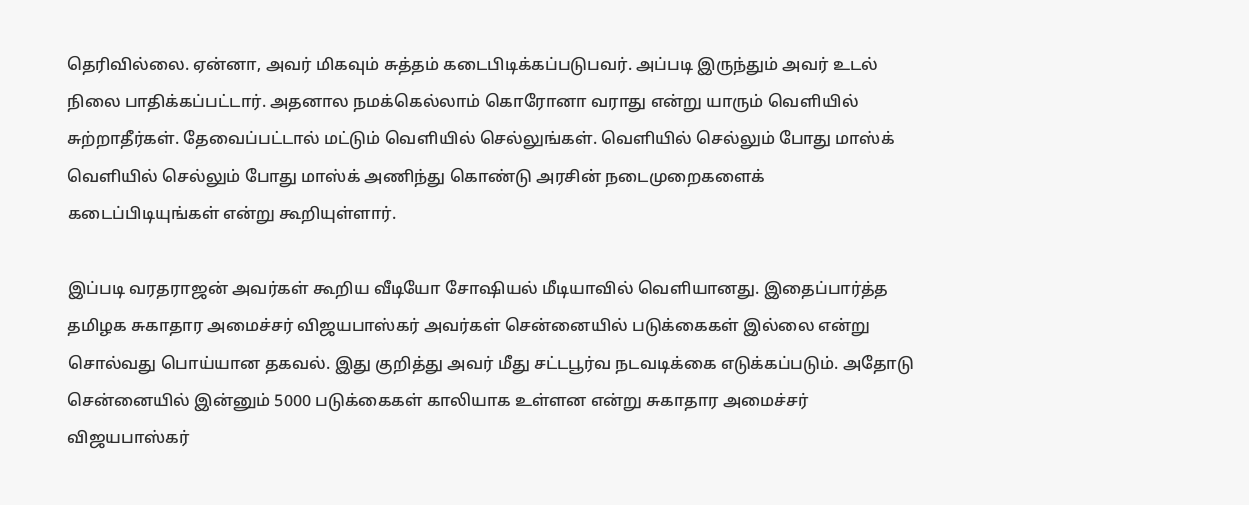தெரிவில்லை. ஏன்னா, அவர் மிகவும் சுத்தம் கடைபிடிக்கப்படுபவர். அப்படி இருந்தும் அவர் உடல் நிலை பாதிக்கப்பட்டார். அதனால நமக்கெல்லாம் கொரோனா வராது என்று யாரும் வெளியில் சுற்றாதீர்கள். தேவைப்பட்டால் மட்டும் வெளியில் செல்லுங்கள். வெளியில் செல்லும் போது மாஸ்க் வெளியில் செல்லும் போது மாஸ்க் அணிந்து கொண்டு அரசின் நடைமுறைகளைக் கடைப்பிடியுங்கள் என்று கூறியுள்ளார்.

இப்படி வரதராஜன் அவர்கள் கூறிய வீடியோ சோஷியல் மீடியாவில் வெளியானது. இதைப்பார்த்த தமிழக சுகாதார அமைச்சர் விஜயபாஸ்கர் அவர்கள் சென்னையில் படுக்கைகள் இல்லை என்று சொல்வது பொய்யான தகவல். இது குறித்து அவர் மீது சட்டபூர்வ நடவடிக்கை எடுக்கப்படும். அதோடு சென்னையில் இன்னும் 5000 படுக்கைகள் காலியாக உள்ளன என்று சுகாதார அமைச்சர் விஜயபாஸ்கர்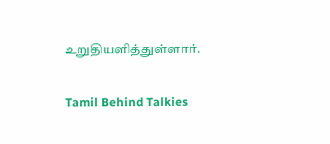உறுதியளித்துள்ளார்.

Tamil Behind Talkies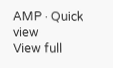AMP · Quick view
View full